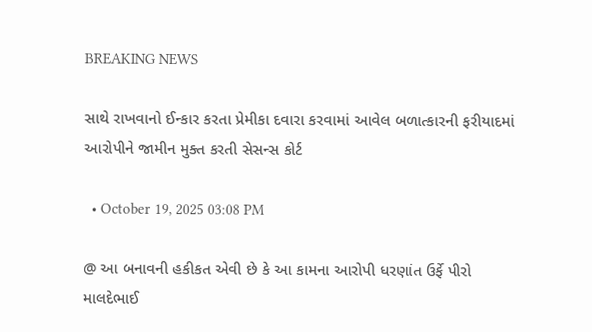BREAKING NEWS

સાથે રાખવાનો ઈન્કાર કરતા પ્રેમીકા દવારા કરવામાં આવેલ બળાત્કારની ફરીયાદમાં આરોપીને જામીન મુક્ત કરતી સેસન્સ કોર્ટ

  • October 19, 2025 03:08 PM

@ આ બનાવની હકીકત એવી છે કે આ કામના આરોપી ધરણાંત ઉર્ફે પીરો માલદેભાઈ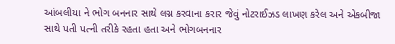આંબલીયા ને ભોગ બનનાર સાથે લગ્ન કરવાના કરાર જેવું નોટરાઈઝડ લાખણ કરેલ અને એકબીજા સાથે પતી પત્ની તરીકે રહતા હતા અને ભોગબનનાર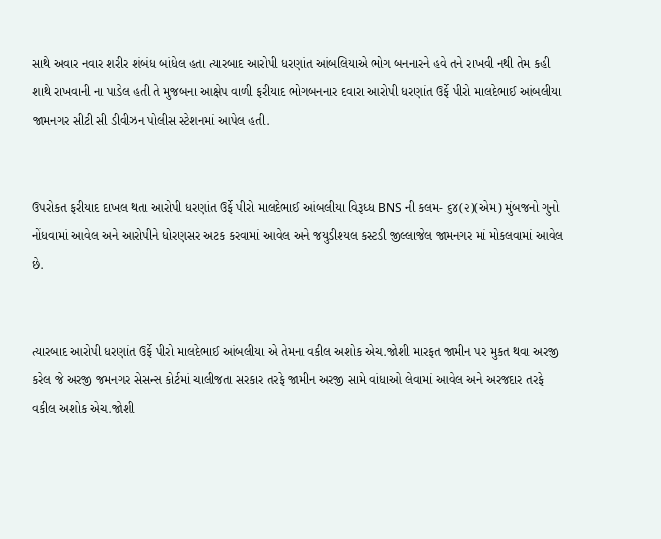સાથે અવાર નવાર શરીર શંબંધ બાંધેલ હતા ત્યારબાદ આરોપી ધરણાંત આંબલિયાએ ભોગ બનનારને હવે તને રાખવી નથી તેમ કહી શાથે રાખવાની ના પાડેલ હતી તે મુજબના આક્ષેપ વાળી ફરીયાદ ભોગબનનાર દવારા આરોપી ધરણાંત ઉર્ફે પીરો માલદેભાઈ આંબલીયા જામનગર સીટી સી ડીવીઝન પોલીસ સ્ટેશનમાં આપેલ હતી.


ઉપરોકત ફરીયાદ દાખલ થતા આરોપી ધરણાંત ઉર્ફે પીરો માલદેભાઈ આંબલીયા વિરૂધ્ધ BNS ની કલમ- ૬૪(૨)(એમ) મુંબજનો ગુનો નોંધવામાં આવેલ અને આરોપીને ધોરણસર અટક કરવામાં આવેલ અને જયુડીશ્યલ કસ્ટડી જીલ્લાજેલ જામનગર માં મોકલવામાં આવેલ છે.


ત્યારબાદ આરોપી ધરણાંત ઉર્ફે પીરો માલદેભાઈ આંબલીયા એ તેમના વકીલ અશોક એચ.જોશી મારફત જામીન પર મુકત થવા અરજી કરેલ જે અરજી જમનગર સેસન્સ કોર્ટમાં ચાલીજતા સરકાર તરફે જામીન અરજી સામે વાંધાઓ લેવામાં આવેલ અને અરજદાર તરફે વકીલ અશોક એચ.જોશી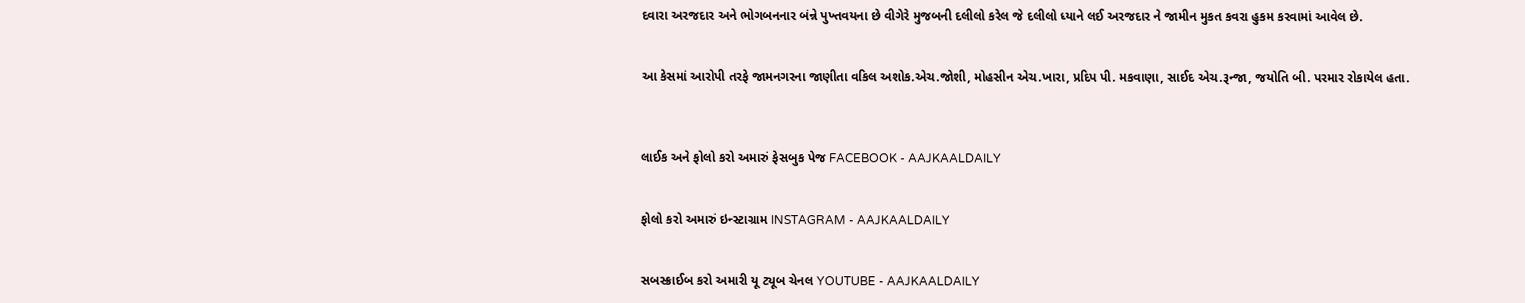દવારા અરજદાર અને ભોગબનનાર બંન્ને પુખ્તવયના છે વીગેરે મુજબની દલીલો કરેલ જે દલીલો ધ્યાને લઈ અરજદાર ને જામીન મુકત કવરા હુકમ કરવામાં આવેલ છે.


આ કેસમાં આરોપી તરફે જામનગરના જાણીતા વકિલ અશોક.એચ.જોશી, મોહસીન એચ.ખારા, પ્રદિપ પી. મકવાણા, સાઈદ એચ.રૂન્જા, જયોતિ બી. પરમાર રોકાયેલ હતા.



લાઈક અને ફોલો કરો અમારું ફેસબુક પેજ FACEBOOK - AAJKAALDAILY


ફોલો કરો અમારું ઇન્સ્ટાગ્રામ INSTAGRAM - AAJKAALDAILY


સબસ્ક્રાઈબ કરો અમારી યૂ ટ્યૂબ ચેનલ YOUTUBE - AAJKAALDAILY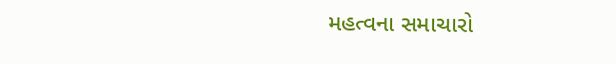મહત્વના સમાચારો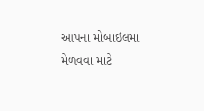આપના મોબાઇલમા મેળવવા માટે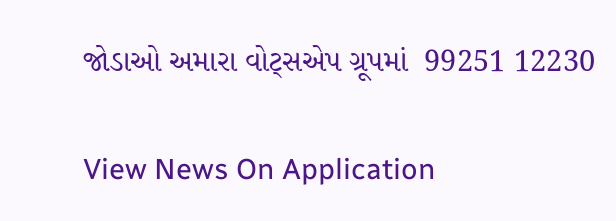જોડાઓ અમારા વોટ્સએપ ગ્રૂપમાં  99251 12230

View News On Application